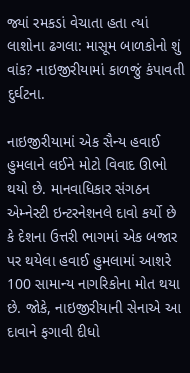જ્યાં રમકડાં વેચાતા હતા ત્યાં લાશોના ઢગલા: માસૂમ બાળકોનો શું વાંક? નાઇજીરીયામાં કાળજું કંપાવતી દુર્ઘટના.

નાઇજીરીયામાં એક સૈન્ય હવાઈ હુમલાને લઈને મોટો વિવાદ ઊભો થયો છે. માનવાધિકાર સંગઠન એમ્નેસ્ટી ઇન્ટરનેશનલે દાવો કર્યો છે કે દેશના ઉત્તરી ભાગમાં એક બજાર પર થયેલા હવાઈ હુમલામાં આશરે 100 સામાન્ય નાગરિકોના મોત થયા છે. જોકે, નાઇજીરીયાની સેનાએ આ દાવાને ફગાવી દીધો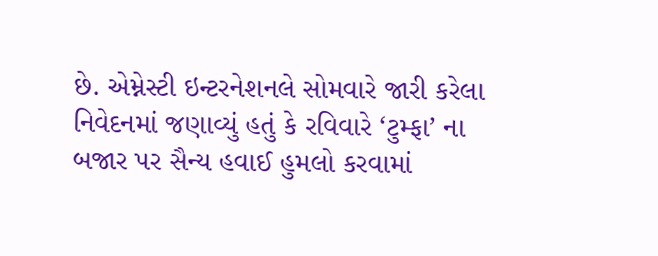છે. એમ્નેસ્ટી ઇન્ટરનેશનલે સોમવારે જારી કરેલા નિવેદનમાં જણાવ્યું હતું કે રવિવારે ‘ટુમ્ફા’ ના બજાર પર સૈન્ય હવાઈ હુમલો કરવામાં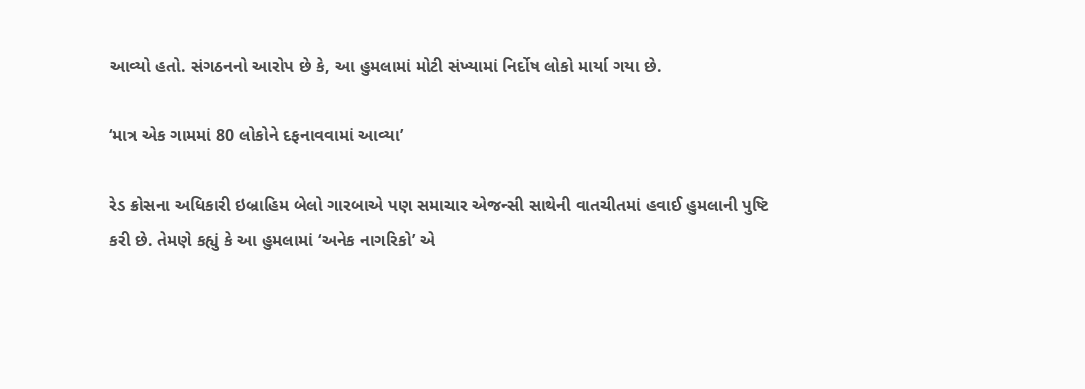આવ્યો હતો. સંગઠનનો આરોપ છે કે, આ હુમલામાં મોટી સંખ્યામાં નિર્દોષ લોકો માર્યા ગયા છે.

‘માત્ર એક ગામમાં 80 લોકોને દફનાવવામાં આવ્યા’

રેડ ક્રોસના અધિકારી ઇબ્રાહિમ બેલો ગારબાએ પણ સમાચાર એજન્સી સાથેની વાતચીતમાં હવાઈ હુમલાની પુષ્ટિ કરી છે. તેમણે કહ્યું કે આ હુમલામાં ‘અનેક નાગરિકો’ એ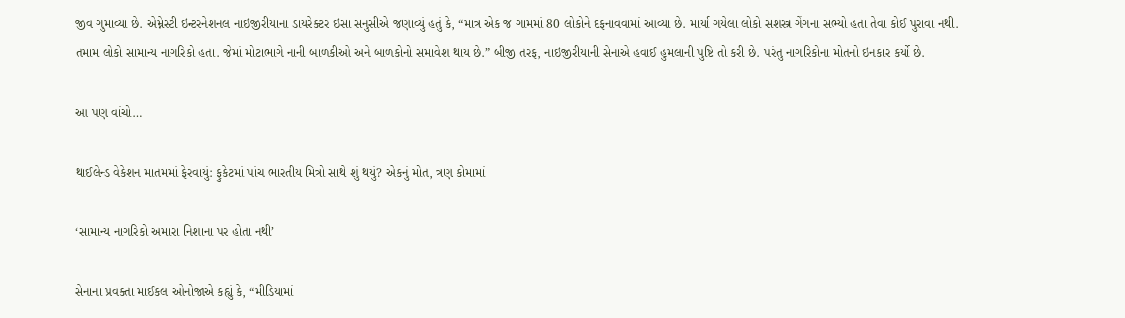જીવ ગુમાવ્યા છે. એમ્નેસ્ટી ઇન્ટરનેશનલ નાઇજીરીયાના ડાયરેક્ટર ઇસા સનુસીએ જણાવ્યું હતું કે, “માત્ર એક જ ગામમાં 80 લોકોને દફનાવવામાં આવ્યા છે. માર્યા ગયેલા લોકો સશસ્ત્ર ગેંગના સભ્યો હતા તેવા કોઈ પુરાવા નથી. તમામ લોકો સામાન્ય નાગરિકો હતા. જેમાં મોટાભાગે નાની બાળકીઓ અને બાળકોનો સમાવેશ થાય છે.” બીજી તરફ, નાઇજીરીયાની સેનાએ હવાઈ હુમલાની પુષ્ટિ તો કરી છે. પરંતુ નાગરિકોના મોતનો ઇનકાર કર્યો છે.

આ પણ વાંચો…

થાઈલેન્ડ વેકેશન માતમમાં ફેરવાયું: ફુકેટમાં પાંચ ભારતીય મિત્રો સાથે શું થયું? એકનું મોત, ત્રણ કોમામાં

‘સામાન્ય નાગરિકો અમારા નિશાના પર હોતા નથી’

સેનાના પ્રવક્તા માઈકલ ઓનોજાએ કહ્યું કે, “મીડિયામાં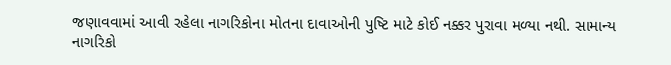જણાવવામાં આવી રહેલા નાગરિકોના મોતના દાવાઓની પુષ્ટિ માટે કોઈ નક્કર પુરાવા મળ્યા નથી. સામાન્ય નાગરિકો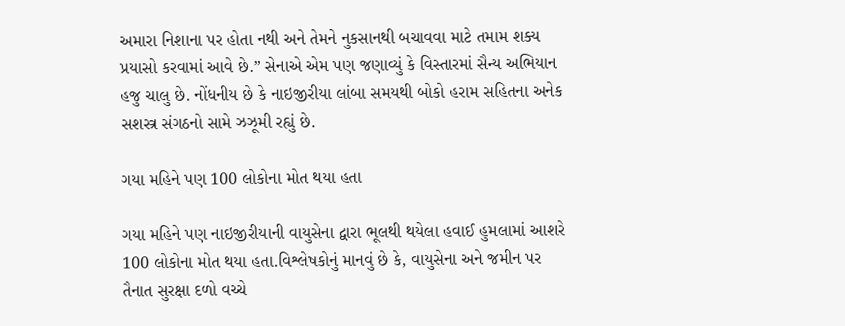અમારા નિશાના પર હોતા નથી અને તેમને નુકસાનથી બચાવવા માટે તમામ શક્ય પ્રયાસો કરવામાં આવે છે.” સેનાએ એમ પણ જણાવ્યું કે વિસ્તારમાં સૈન્ય અભિયાન હજુ ચાલુ છે. નોંધનીય છે કે નાઇજીરીયા લાંબા સમયથી બોકો હરામ સહિતના અનેક સશસ્ત્ર સંગઠનો સામે ઝઝૂમી રહ્યું છે.

ગયા મહિને પણ 100 લોકોના મોત થયા હતા

ગયા મહિને પણ નાઇજીરીયાની વાયુસેના દ્વારા ભૂલથી થયેલા હવાઈ હુમલામાં આશરે 100 લોકોના મોત થયા હતા.વિશ્લેષકોનું માનવું છે કે, વાયુસેના અને જમીન પર તૈનાત સુરક્ષા દળો વચ્ચે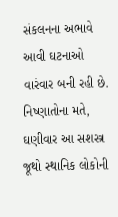સંકલનના અભાવે આવી ઘટનાઓ વારંવાર બની રહી છે. નિષ્ણાતોના મતે, ઘણીવાર આ સશસ્ત્ર જૂથો સ્થાનિક લોકોની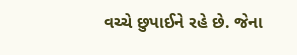વચ્ચે છુપાઈને રહે છે. જેના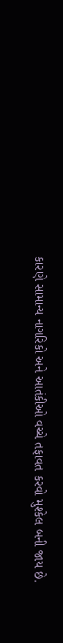કારણે સામાન્ય નાગરિકો અને આતંકીઓ વચ્ચે તફાવત કરવો મુશ્કેલ બની જાય છે.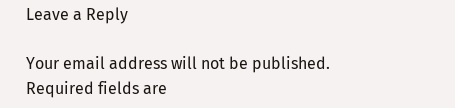Leave a Reply

Your email address will not be published. Required fields are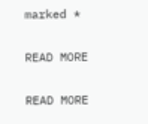marked *

READ MORE

READ MORE